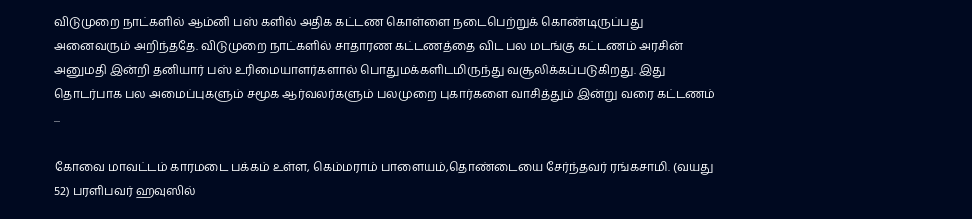விடுமுறை நாட்களில் ஆம்னி பஸ் களில் அதிக கட்டண கொள்ளை நடைபெற்றுக் கொண்டிருப்பது அனைவரும் அறிந்ததே. விடுமுறை நாட்களில் சாதாரண கட்டணத்தை விட பல மடங்கு கட்டணம் அரசின் அனுமதி இன்றி தனியார் பஸ் உரிமையாளர்களால் பொதுமக்களிடமிருந்து வசூலிக்கப்படுகிறது. இது தொடர்பாக பல அமைப்புகளும் சமூக ஆர்வலர்களும் பலமுறை புகார்களை வாசித்தும் இன்று வரை கட்டணம் ...

கோவை மாவட்டம் காரமடை பக்கம் உள்ள, கெம்மராம் பாளையம்,தொண்டையை சேர்ந்தவர் ரங்கசாமி. (வயது 52) பரளிபவர் ஹவுஸில்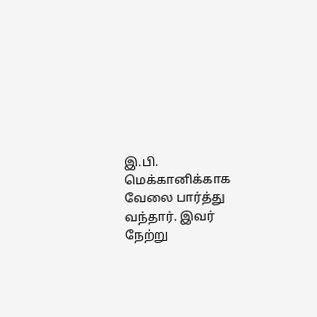இ.பி. மெக்கானிக்காக வேலை பார்த்து வந்தார். இவர் நேற்று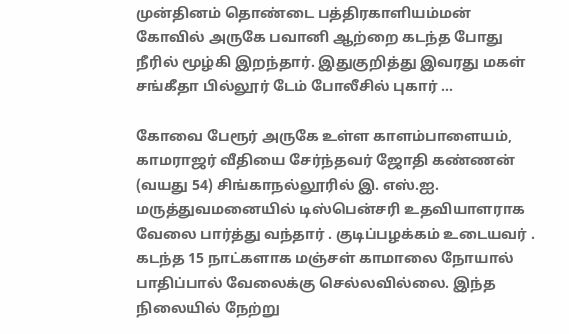முன்தினம் தொண்டை பத்திரகாளியம்மன் கோவில் அருகே பவானி ஆற்றை கடந்த போது நீரில் மூழ்கி இறந்தார். இதுகுறித்து இவரது மகள் சங்கீதா பில்லூர் டேம் போலீசில் புகார் ...

கோவை பேரூர் அருகே உள்ள காளம்பாளையம், காமராஜர் வீதியை சேர்ந்தவர் ஜோதி கண்ணன் (வயது 54) சிங்காநல்லூரில் இ. எஸ்.ஐ. மருத்துவமனையில் டிஸ்பென்சரி உதவியாளராக வேலை பார்த்து வந்தார் . குடிப்பழக்கம் உடையவர் . கடந்த 15 நாட்களாக மஞ்சள் காமாலை நோயால் பாதிப்பால் வேலைக்கு செல்லவில்லை. இந்த நிலையில் நேற்று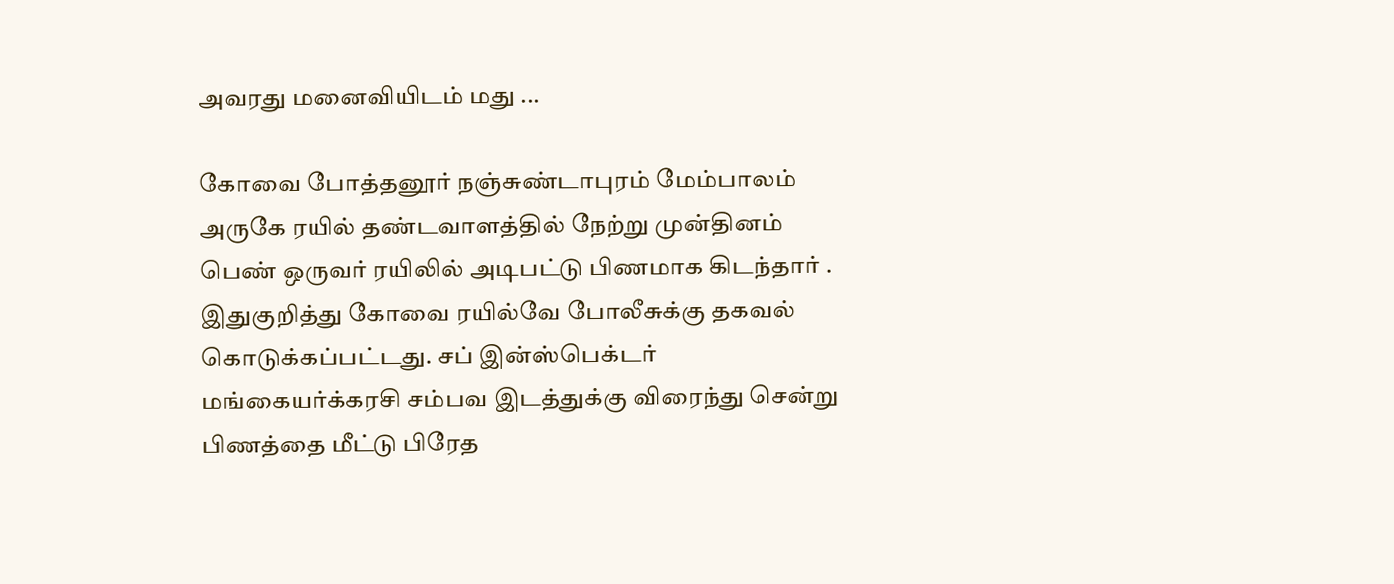அவரது மனைவியிடம் மது ...

கோவை போத்தனூர் நஞ்சுண்டாபுரம் மேம்பாலம் அருகே ரயில் தண்டவாளத்தில் நேற்று முன்தினம் பெண் ஒருவர் ரயிலில் அடிபட்டு பிணமாக கிடந்தார் . இதுகுறித்து கோவை ரயில்வே போலீசுக்கு தகவல் கொடுக்கப்பட்டது. சப் இன்ஸ்பெக்டர் மங்கையர்க்கரசி சம்பவ இடத்துக்கு விரைந்து சென்று பிணத்தை மீட்டு பிரேத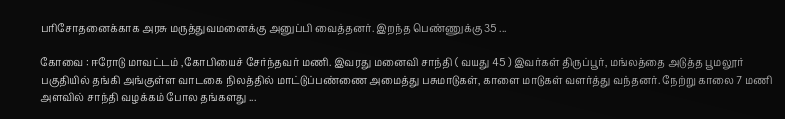பரிசோதனைக்காக அரசு மருத்துவமனைக்கு அனுப்பி வைத்தனர். இறந்த பெண்ணுக்கு 35 ...

கோவை : ஈரோடு மாவட்டம் ,கோபியைச் சேர்ந்தவர் மணி. இவரது மனைவி சாந்தி ( வயது 45 ) இவர்கள் திருப்பூர், மங்லத்தை அடுத்த பூமலூர் பகுதியில் தங்கி அங்குள்ள வாடகை நிலத்தில் மாட்டுப்பண்ணை அமைத்து பசுமாடுகள், காளை மாடுகள் வளர்த்து வந்தனர். நேற்று காலை 7 மணி அளவில் சாந்தி வழக்கம் போல தங்களது ...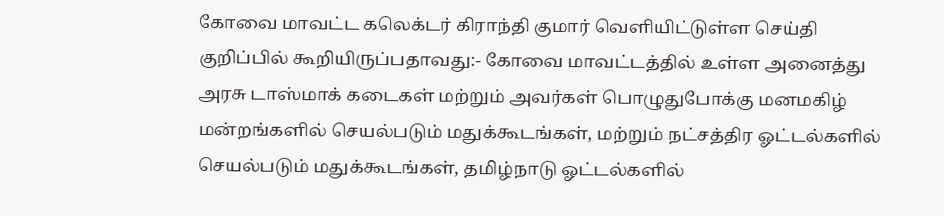கோவை மாவட்ட கலெக்டர் கிராந்தி குமார் வெளியிட்டுள்ள செய்தி குறிப்பில் கூறியிருப்பதாவது:- கோவை மாவட்டத்தில் உள்ள அனைத்து அரசு டாஸ்மாக் கடைகள் மற்றும் அவர்கள் பொழுதுபோக்கு மனமகிழ் மன்றங்களில் செயல்படும் மதுக்கூடங்கள், மற்றும் நட்சத்திர ஓட்டல்களில் செயல்படும் மதுக்கூடங்கள், தமிழ்நாடு ஓட்டல்களில்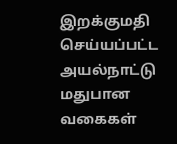இறக்குமதி செய்யப்பட்ட அயல்நாட்டு மதுபான வகைகள்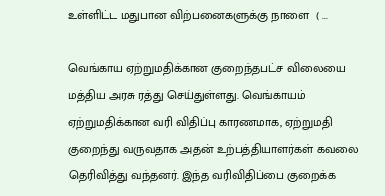உள்ளிட்ட மதுபான விற்பனைகளுக்கு நாளை  ( ...

வெங்காய ஏற்றுமதிக்கான குறைந்தபட்ச விலையை மத்திய அரசு ரத்து செய்துள்ளது. வெங்காயம் ஏற்றுமதிக்கான வரி விதிப்பு காரணமாக, ஏற்றுமதி குறைந்து வருவதாக அதன் உற்பத்தியாளர்கள் கவலை தெரிவித்து வந்தனர். இந்த வரிவிதிப்பை குறைக்க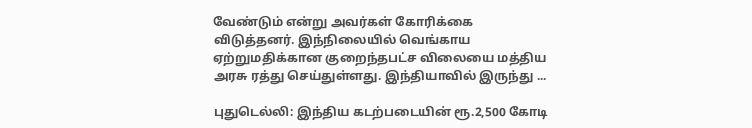வேண்டும் என்று அவர்கள் கோரிக்கை விடுத்தனர். இந்நிலையில் வெங்காய ஏற்றுமதிக்கான குறைந்தபட்ச விலையை மத்திய அரசு ரத்து செய்துள்ளது. இந்தியாவில் இருந்து ...

புதுடெல்லி: இந்திய கடற்படையின் ரூ.2,500 கோடி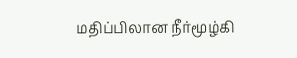மதிப்பிலான நீர்மூழ்கி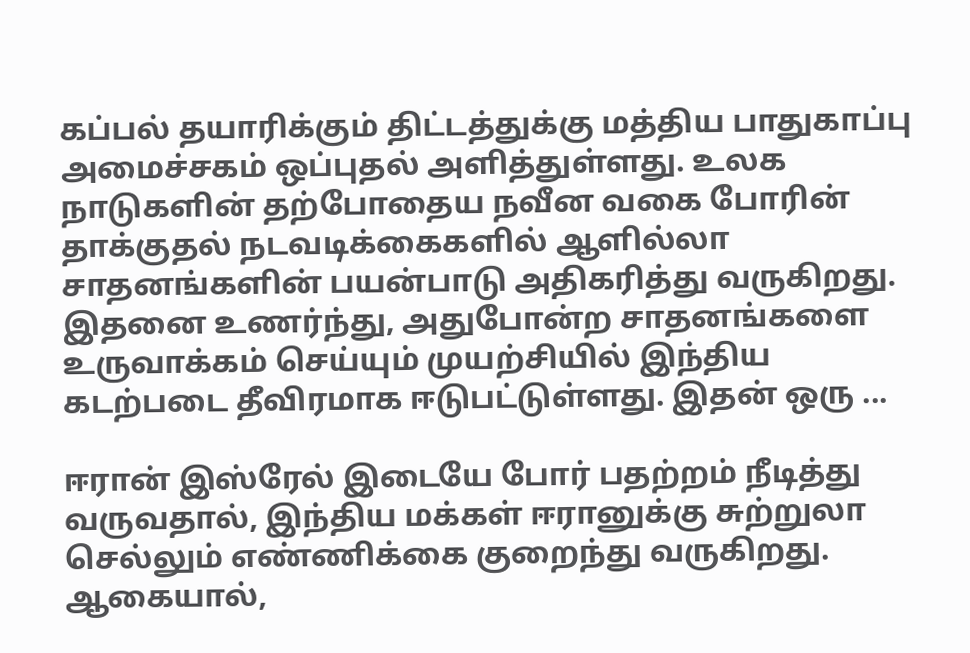கப்பல் தயாரிக்கும் திட்டத்துக்கு மத்திய பாதுகாப்பு அமைச்சகம் ஒப்புதல் அளித்துள்ளது. உலக நாடுகளின் தற்போதைய நவீன வகை போரின் தாக்குதல் நடவடிக்கைகளில் ஆளில்லா சாதனங்களின் பயன்பாடு அதிகரித்து வருகிறது. இதனை உணர்ந்து, அதுபோன்ற சாதனங்களை உருவாக்கம் செய்யும் முயற்சியில் இந்திய கடற்படை தீவிரமாக ஈடுபட்டுள்ளது. இதன் ஒரு ...

ஈரான் இஸ்ரேல் இடையே போர் பதற்றம் நீடித்து வருவதால், இந்திய மக்கள் ஈரானுக்கு சுற்றுலா செல்லும் எண்ணிக்கை குறைந்து வருகிறது. ஆகையால்,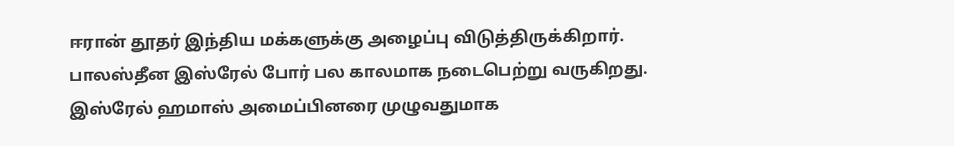ஈரான் தூதர் இந்திய மக்களுக்கு அழைப்பு விடுத்திருக்கிறார். பாலஸ்தீன இஸ்ரேல் போர் பல காலமாக நடைபெற்று வருகிறது. இஸ்ரேல் ஹமாஸ் அமைப்பினரை முழுவதுமாக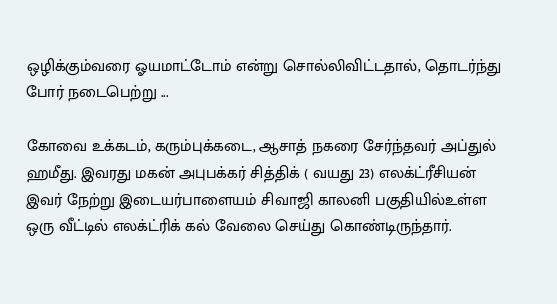ஒழிக்கும்வரை ஓயமாட்டோம் என்று சொல்லிவிட்டதால், தொடர்ந்து போர் நடைபெற்று ...

கோவை உக்கடம், கரும்புக்கடை, ஆசாத் நகரை சேர்ந்தவர் அப்துல் ஹமீது. இவரது மகன் அபுபக்கர் சித்திக் ( வயது 23) எலக்ட்ரீசியன் இவர் நேற்று இடையர்பாளையம் சிவாஜி காலனி பகுதியில்உள்ள ஒரு வீட்டில் எலக்ட்ரிக் கல் வேலை செய்து கொண்டிருந்தார்.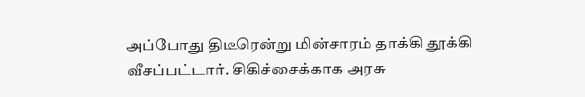அப்போது திடீரென்று மின்சாரம் தாக்கி தூக்கி வீசப்பட்டார். சிகிச்சைக்காக அரசு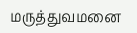மருத்துவமனை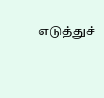எடுத்துச்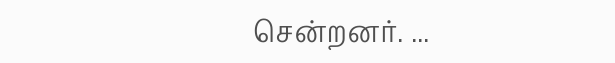சென்றனர். ...